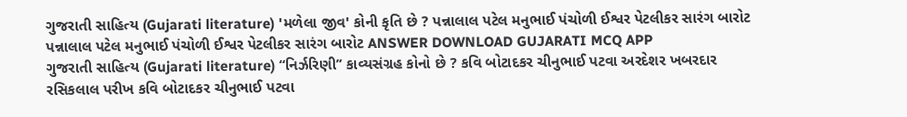ગુજરાતી સાહિત્ય (Gujarati literature) 'મળેલા જીવ' કોની કૃતિ છે ? પન્નાલાલ પટેલ મનુભાઈ પંચોળી ઈશ્વર પેટલીકર સારંગ બારોટ પન્નાલાલ પટેલ મનુભાઈ પંચોળી ઈશ્વર પેટલીકર સારંગ બારોટ ANSWER DOWNLOAD GUJARATI MCQ APP
ગુજરાતી સાહિત્ય (Gujarati literature) “નિર્ઝરિણી’’ કાવ્યસંગ્રહ કોનો છે ? કવિ બોટાદકર ચીનુભાઈ પટવા અરદેશર ખબરદાર રસિકલાલ પરીખ કવિ બોટાદકર ચીનુભાઈ પટવા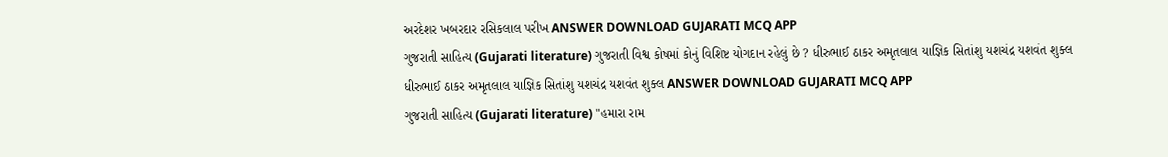અરદેશર ખબરદાર રસિકલાલ પરીખ ANSWER DOWNLOAD GUJARATI MCQ APP
ગુજરાતી સાહિત્ય (Gujarati literature) ગુજરાતી વિશ્વ કોષમાં કોનું વિશિષ્ટ યોગદાન રહેલું છે ? ધીરુભાઈ ઠાકર અમૃતલાલ યાજ્ઞિક સિતાંશુ યશચંદ્ર યશવંત શુક્લ ધીરુભાઈ ઠાકર અમૃતલાલ યાજ્ઞિક સિતાંશુ યશચંદ્ર યશવંત શુક્લ ANSWER DOWNLOAD GUJARATI MCQ APP
ગુજરાતી સાહિત્ય (Gujarati literature) "હમારા રામ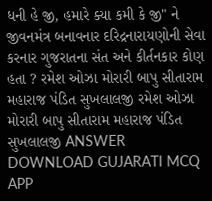ધની હે જી, હમારે ક્યા કમી કે જી" ને જીવનમંત્ર બનાવનાર દરિદ્રનારાયણોની સેવા કરનાર ગુજરાતના સંત અને કીર્તનકાર કોણ હતા ? રમેશ ઓઝા મોરારી બાપુ સીતારામ મહારાજ પંડિત સુખલાલજી રમેશ ઓઝા મોરારી બાપુ સીતારામ મહારાજ પંડિત સુખલાલજી ANSWER DOWNLOAD GUJARATI MCQ APP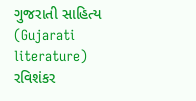ગુજરાતી સાહિત્ય (Gujarati literature) રવિશંકર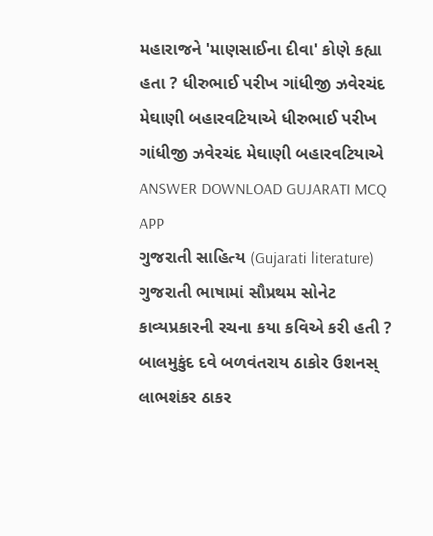મહારાજને 'માણસાઈના દીવા' કોણે કહ્યા હતા ? ધીરુભાઈ પરીખ ગાંધીજી ઝવેરચંદ મેઘાણી બહારવટિયાએ ધીરુભાઈ પરીખ ગાંધીજી ઝવેરચંદ મેઘાણી બહારવટિયાએ ANSWER DOWNLOAD GUJARATI MCQ APP
ગુજરાતી સાહિત્ય (Gujarati literature) ગુજરાતી ભાષામાં સૌપ્રથમ સોનેટ કાવ્યપ્રકારની રચના કયા કવિએ કરી હતી ? બાલમુકુંદ દવે બળવંતરાય ઠાકોર ઉશનસ્ લાભશંકર ઠાકર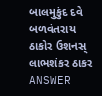બાલમુકુંદ દવે બળવંતરાય ઠાકોર ઉશનસ્ લાભશંકર ઠાકર ANSWER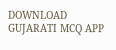DOWNLOAD GUJARATI MCQ APP